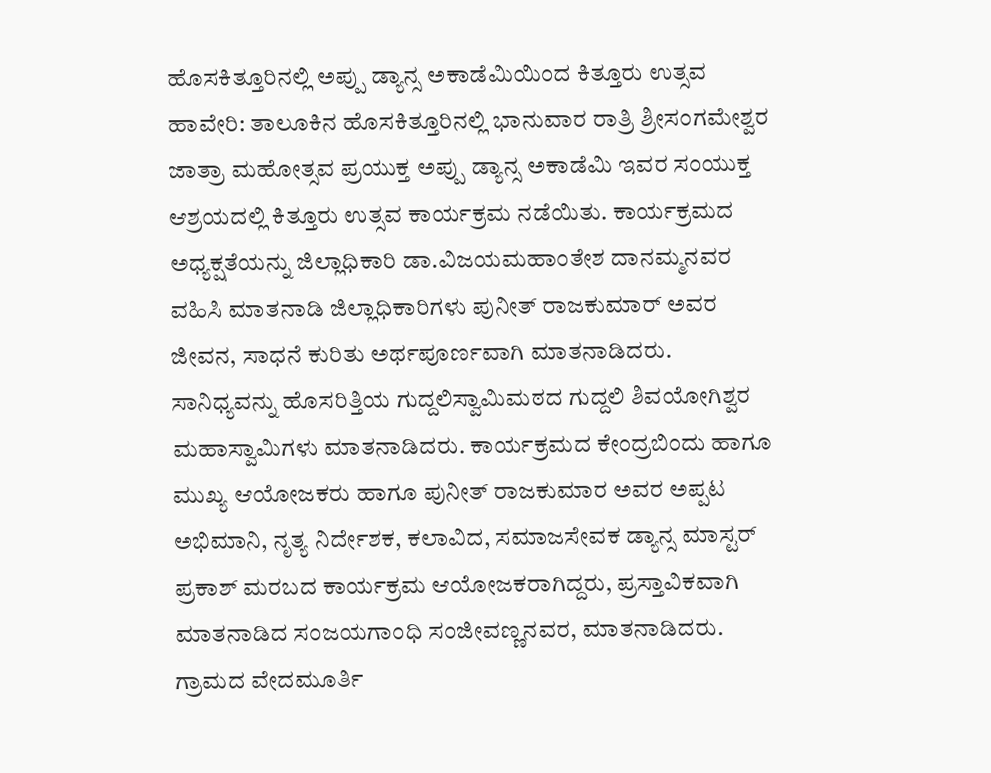ಹೊಸಕಿತ್ತೂರಿನಲ್ಲಿ ಅಪ್ಪು ಡ್ಯಾನ್ಸ ಅಕಾಡೆಮಿಯಿಂದ ಕಿತ್ತೂರು ಉತ್ಸವ
ಹಾವೇರಿ: ತಾಲೂಕಿನ ಹೊಸಕಿತ್ತೂರಿನಲ್ಲಿ ಭಾನುವಾರ ರಾತ್ರಿ ಶ್ರೀಸಂಗಮೇಶ್ವರ ಜಾತ್ರಾ ಮಹೋತ್ಸವ ಪ್ರಯುಕ್ತ ಅಪ್ಪು ಡ್ಯಾನ್ಸ ಅಕಾಡೆಮಿ ಇವರ ಸಂಯುಕ್ತ ಆಶ್ರಯದಲ್ಲಿ ಕಿತ್ತೂರು ಉತ್ಸವ ಕಾರ್ಯಕ್ರಮ ನಡೆಯಿತು. ಕಾರ್ಯಕ್ರಮದ ಅಧ್ಯಕ್ಷತೆಯನ್ನು ಜಿಲ್ಲಾಧಿಕಾರಿ ಡಾ.ವಿಜಯಮಹಾಂತೇಶ ದಾನಮ್ಮನವರ ವಹಿಸಿ ಮಾತನಾಡಿ ಜಿಲ್ಲಾಧಿಕಾರಿಗಳು ಪುನೀತ್ ರಾಜಕುಮಾರ್ ಅವರ ಜೀವನ, ಸಾಧನೆ ಕುರಿತು ಅರ್ಥಪೂರ್ಣವಾಗಿ ಮಾತನಾಡಿದರು.
ಸಾನಿಧ್ಯವನ್ನು ಹೊಸರಿತ್ತಿಯ ಗುದ್ದಲಿಸ್ವಾಮಿಮಠದ ಗುದ್ದಲಿ ಶಿವಯೋಗಿಶ್ವರ ಮಹಾಸ್ವಾಮಿಗಳು ಮಾತನಾಡಿದರು. ಕಾರ್ಯಕ್ರಮದ ಕೇಂದ್ರಬಿಂದು ಹಾಗೂ ಮುಖ್ಯ ಆಯೋಜಕರು ಹಾಗೂ ಪುನೀತ್ ರಾಜಕುಮಾರ ಅವರ ಅಪ್ಪಟ ಅಭಿಮಾನಿ, ನೃತ್ಯ ನಿರ್ದೇಶಕ, ಕಲಾವಿದ, ಸಮಾಜಸೇವಕ ಡ್ಯಾನ್ಸ ಮಾಸ್ಟರ್ ಪ್ರಕಾಶ್ ಮರಬದ ಕಾರ್ಯಕ್ರಮ ಆಯೋಜಕರಾಗಿದ್ದರು, ಪ್ರಸ್ತಾವಿಕವಾಗಿ ಮಾತನಾಡಿದ ಸಂಜಯಗಾಂಧಿ ಸಂಜೀವಣ್ಣನವರ, ಮಾತನಾಡಿದರು.
ಗ್ರಾಮದ ವೇದಮೂರ್ತಿ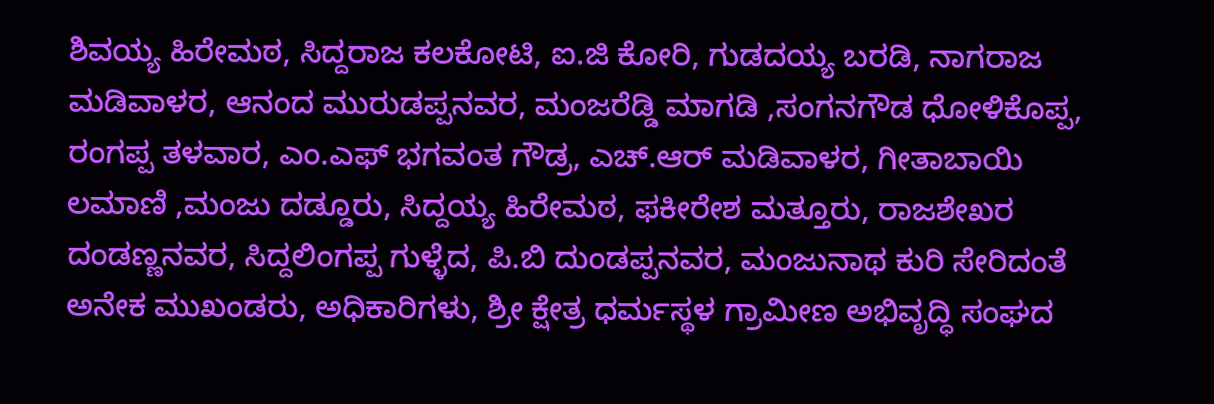ಶಿವಯ್ಯ ಹಿರೇಮಠ, ಸಿದ್ದರಾಜ ಕಲಕೋಟಿ, ಐ.ಜಿ ಕೋರಿ, ಗುಡದಯ್ಯ ಬರಡಿ, ನಾಗರಾಜ ಮಡಿವಾಳರ, ಆನಂದ ಮುರುಡಪ್ಪನವರ, ಮಂಜರೆಡ್ಡಿ ಮಾಗಡಿ ,ಸಂಗನಗೌಡ ಧೋಳಿಕೊಪ್ಪ, ರಂಗಪ್ಪ ತಳವಾರ, ಎಂ.ಎಫ್ ಭಗವಂತ ಗೌಡ್ರ, ಎಚ್.ಆರ್ ಮಡಿವಾಳರ, ಗೀತಾಬಾಯಿ ಲಮಾಣಿ ,ಮಂಜು ದಡ್ಡೂರು, ಸಿದ್ದಯ್ಯ ಹಿರೇಮಠ, ಫಕೀರೇಶ ಮತ್ತೂರು, ರಾಜಶೇಖರ ದಂಡಣ್ಣನವರ, ಸಿದ್ದಲಿಂಗಪ್ಪ ಗುಳ್ಳೆದ, ಪಿ.ಬಿ ದುಂಡಪ್ಪನವರ, ಮಂಜುನಾಥ ಕುರಿ ಸೇರಿದಂತೆ ಅನೇಕ ಮುಖಂಡರು, ಅಧಿಕಾರಿಗಳು, ಶ್ರೀ ಕ್ಷೇತ್ರ ಧರ್ಮಸ್ಥಳ ಗ್ರಾಮೀಣ ಅಭಿವೃದ್ಧಿ ಸಂಘದ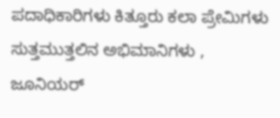ಪದಾಧಿಕಾರಿಗಳು ಕಿತ್ತೂರು ಕಲಾ ಪ್ರೇಮಿಗಳು ಸುತ್ತಮುತ್ತಲಿನ ಅಭಿಮಾನಿಗಳು , ಜೂನಿಯರ್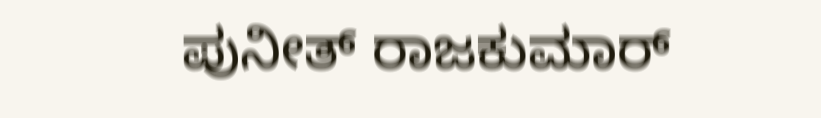ಪುನೀತ್ ರಾಜಕುಮಾರ್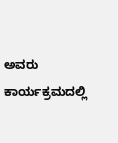ಅವರು ಕಾರ್ಯಕ್ರಮದಲ್ಲಿ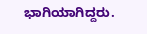ಭಾಗಿಯಾಗಿದ್ದರು.